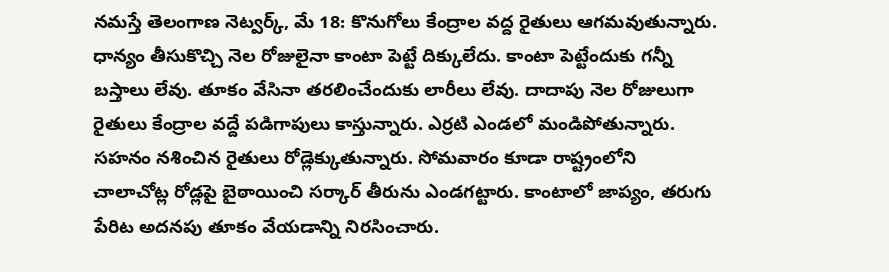నమస్తే తెలంగాణ నెట్వర్క్, మే 18: కొనుగోలు కేంద్రాల వద్ద రైతులు ఆగమవుతున్నారు. ధాన్యం తీసుకొచ్చి నెల రోజులైనా కాంటా పెట్టే దిక్కులేదు. కాంటా పెట్టేందుకు గన్నీ బస్తాలు లేవు. తూకం వేసినా తరలించేందుకు లారీలు లేవు. దాదాపు నెల రోజులుగా రైతులు కేంద్రాల వద్దే పడిగాపులు కాస్తున్నారు. ఎర్రటి ఎండలో మండిపోతున్నారు. సహనం నశించిన రైతులు రోడ్లెక్కుతున్నారు. సోమవారం కూడా రాష్ట్రంలోని చాలాచోట్ల రోడ్లపై బైఠాయించి సర్కార్ తీరును ఎండగట్టారు. కాంటాలో జాప్యం, తరుగు పేరిట అదనపు తూకం వేయడాన్ని నిరసించారు.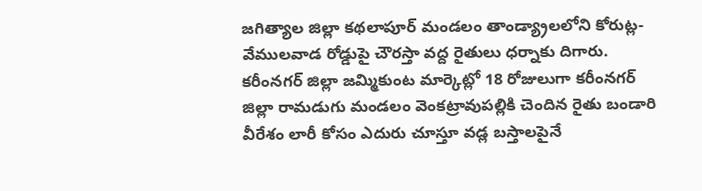జగిత్యాల జిల్లా కథలాపూర్ మండలం తాండ్య్రాలలోని కోరుట్ల-వేములవాడ రోడ్డుపై చౌరస్తా వద్ద రైతులు ధర్నాకు దిగారు. కరీంనగర్ జిల్లా జమ్మికుంట మార్కెట్లో 18 రోజులుగా కరీంనగర్ జిల్లా రామడుగు మండలం వెంకట్రావుపల్లికి చెందిన రైతు బండారి వీరేశం లారీ కోసం ఎదురు చూస్తూ వడ్ల బస్తాలపైనే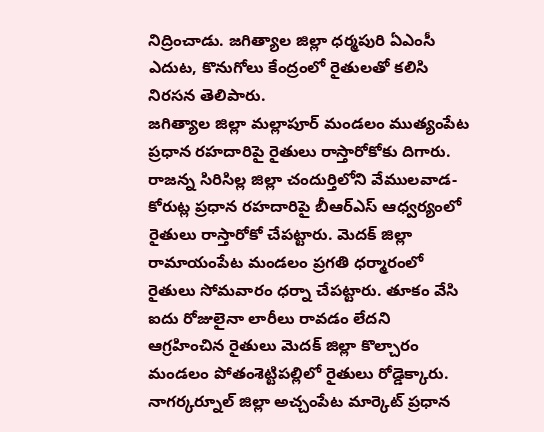నిద్రించాడు. జగిత్యాల జిల్లా ధర్మపురి ఏఎంసీ ఎదుట, కొనుగోలు కేంద్రంలో రైతులతో కలిసి నిరసన తెలిపారు.
జగిత్యాల జిల్లా మల్లాపూర్ మండలం ముత్యంపేట ప్రధాన రహదారిపై రైతులు రాస్తారోకోకు దిగారు. రాజన్న సిరిసిల్ల జిల్లా చందుర్తిలోని వేములవాడ-కోరుట్ల ప్రధాన రహదారిపై బీఆర్ఎస్ ఆధ్వర్యంలో రైతులు రాస్తారోకో చేపట్టారు. మెదక్ జిల్లా రామాయంపేట మండలం ప్రగతి ధర్మారంలో రైతులు సోమవారం ధర్నా చేపట్టారు. తూకం వేసి ఐదు రోజులైనా లారీలు రావడం లేదని ఆగ్రహించిన రైతులు మెదక్ జిల్లా కొల్చారం మండలం పోతంశెట్టిపల్లిలో రైతులు రోడ్డెక్కారు. నాగర్కర్నూల్ జిల్లా అచ్చంపేట మార్కెట్ ప్రధాన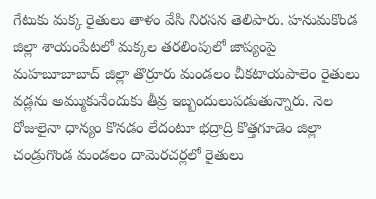గేటుకు మక్క రైతులు తాళం వేసి నిరసన తెలిపారు. హనుమకొండ జిల్లా శాయంపేటలో మక్కల తరలింపులో జాప్యంపై మహబూబాబాద్ జిల్లా తొర్రూరు మండలం చీకటాయపాలెం రైతులు వడ్లను అమ్ముకునేందుకు తీవ్ర ఇబ్బందులుపడుతున్నారు. నెల రోజులైనా ధాన్యం కొనడం లేదంటూ భద్రాద్రి కొత్తగూడెం జిల్లా చండ్రుగొండ మండలం దామెరచర్లలో రైతులు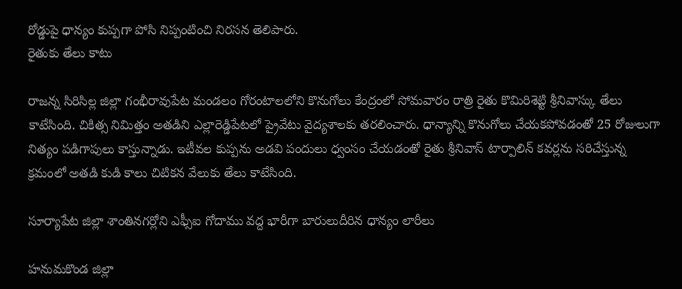రోడ్డుపై ధాన్యం కుప్పగా పోసి నిప్పంటించి నిరసన తెలిపారు.
రైతుకు తేలు కాటు

రాజన్న సిరిసిల్ల జిల్లా గంభీరావుపేట మండలం గోరంటాలలోని కొనుగోలు కేంద్రంలో సోమవారం రాత్రి రైతు కొమిరిశెట్టి శ్రీనివాస్కు తేలు కాటేసింది. చికిత్స నిమిత్తం అతడిని ఎల్లారెడ్డిపేటలో ప్రైవేటు వైద్యశాలకు తరలించారు. ధాన్యాన్ని కొనుగోలు చేయకపోవడంతో 25 రోజులుగా నిత్యం పడిగాపులు కాస్తున్నాడు. ఇటీవల కుప్పను అడవి పందులు ధ్వంసం చేయడంతో రైతు శ్రీనివాస్ టార్పాలిన్ కవర్లను సరిచేస్తున్న క్రమంలో అతడి కుడి కాలు చిటికన వేలుకు తేలు కాటేసింది.

సూర్యాపేట జిల్లా శాంతినగర్లోని ఎఫ్సీఐ గోదాము వద్ద భారీగా బారులుదీరిన ధాన్యం లారీలు

హనుమకొండ జిల్లా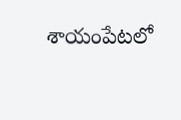శాయంపేటలో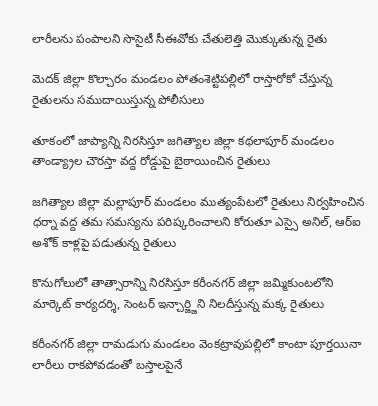లారీలను పంపాలని సొసైటీ సీఈవోకు చేతులెత్తి మొక్కుతున్న రైతు

మెదక్ జిల్లా కొల్చారం మండలం పోతంశెట్టిపల్లిలో రాస్తారోకో చేస్తున్న రైతులను సముదాయిస్తున్న పోలీసులు

తూకంలో జాప్యాన్ని నిరసిస్తూ జగిత్యాల జిల్లా కథలాపూర్ మండలం తాండ్య్రాల చౌరస్తా వద్ద రోడ్డుపై బైఠాయించిన రైతులు

జగిత్యాల జిల్లా మల్లాపూర్ మండలం ముత్యంపేటలో రైతులు నిర్వహించిన ధర్నా వద్ద తమ సమస్యను పరిష్కరించాలని కోరుతూ ఎస్సై అనిల్, ఆర్ఐ అశోక్ కాళ్లపై పడుతున్న రైతులు

కొనుగోలులో తాత్సారాన్ని నిరసిస్తూ కరీంనగర్ జిల్లా జమ్మికుంటలోని మార్కెట్ కార్యదర్శి, సెంటర్ ఇన్చార్జ్జిని నిలదీస్తున్న మక్క రైతులు

కరీంనగర్ జిల్లా రామడుగు మండలం వెంకట్రావుపల్లిలో కాంటా పూర్తయినా లారీలు రాకపోవడంతో బస్తాలపైనే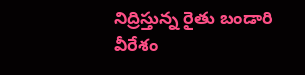నిద్రిస్తున్న రైతు బండారి వీరేశం